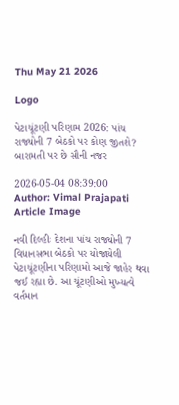Thu May 21 2026

Logo

પેટાચૂંટણી પરિણામ 2026: પાંચ રાજ્યોની 7 બેઠકો પર કોણ જીતશે? બારામતી પર છે સૌની નજર

2026-05-04 08:39:00
Author: Vimal Prajapati
Article Image

નવી દિલ્હીઃ દેશના પાંચ રાજ્યોની 7 વિધાનસભા બેઠકો પર યોજાયેલી પેટાચૂંટણીના પરિણામો આજે જાહેર થવા જઈ રહ્યા છે. આ ચૂંટણીઓ મુખ્યત્વે વર્તમાન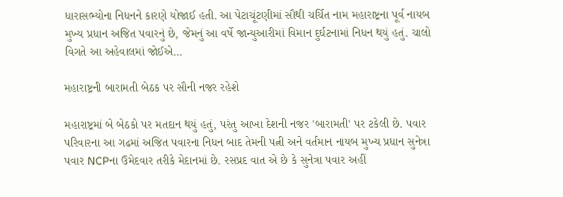ધારાસભ્યોના નિધનને કારણે યોજાઈ હતી. આ પેટાચૂંટણીમાં સૌથી ચર્ચિત નામ મહારાષ્ટ્રના પૂર્વ નાયબ મુખ્ય પ્રધાન અજિત પવારનું છે, જેમનું આ વર્ષે જાન્યુઆરીમાં વિમાન દુર્ઘટનામાં નિધન થયું હતું. ચાલો વિગતે આ અહેવાલમાં જોઈએ...

મહારાષ્ટ્રની બારામતી બેઠક પર સૌની નજર રહેશે

મહારાષ્ટ્રમાં બે બેઠકો પર મતદાન થયું હતું, પરંતુ આખા દેશની નજર 'બારામતી' પર ટકેલી છે. પવાર પરિવારના આ ગઢમાં અજિત પવારના નિધન બાદ તેમની પત્ની અને વર્તમાન નાયબ મુખ્ય પ્રધાન સુનેત્રા પવાર NCPના ઉમેદવાર તરીકે મેદાનમાં છે. રસપ્રદ વાત એ છે કે સુનેત્રા પવાર અહીં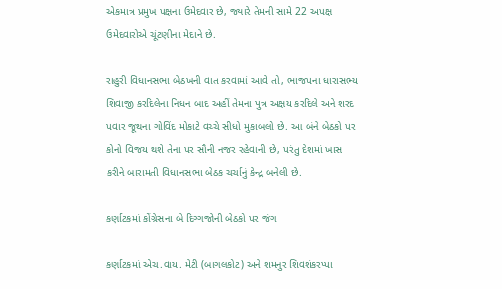એકમાત્ર પ્રમુખ પક્ષના ઉમેદવાર છે, જ્યારે તેમની સામે 22 અપક્ષ ઉમેદવારોએ ચૂંટણીના મેદાને છે.

રાહુરી વિધાનસભા બેઠખની વાત કરવામાં આવે તો, ભાજપના ધારાસભ્ય શિવાજી કરદિલેના નિધન બાદ અહીં તેમના પુત્ર અક્ષય કરદિલે અને શરદ પવાર જૂથના ગોવિંદ મોકાટે વચ્ચે સીધો મુકાબલો છે. આ બંને બેઠકો પર કોનો વિજય થશે તેના પર સૌની નજર રહેવાની છે, પરંતુ દેશમાં ખાસ કરીને બારામતી વિધાનસભા બેઠક ચર્ચાનું કેન્દ્ર બનેલી છે.

કર્ણાટકમાં કોંગ્રેસના બે દિગ્ગજોની બેઠકો પર જંગ

કર્ણાટકમાં એચ.વાય. મેટી (બાગલકોટ) અને શમનુર શિવશંકરપ્પા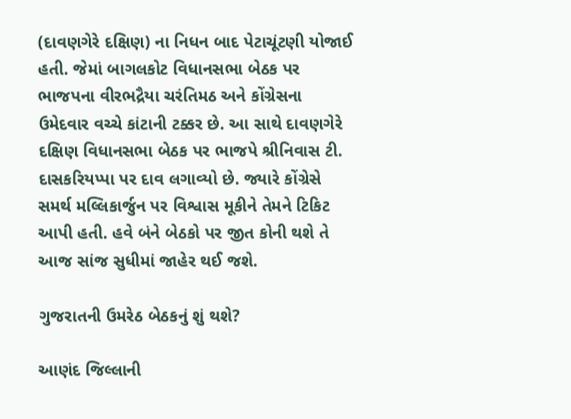(દાવણગેરે દક્ષિણ) ના નિધન બાદ પેટાચૂંટણી યોજાઈ હતી. જેમાં બાગલકોટ વિધાનસભા બેઠક પર ભાજપના વીરભદ્રૈયા ચરંતિમઠ અને કોંગ્રેસના ઉમેદવાર વચ્ચે કાંટાની ટક્કર છે. આ સાથે દાવણગેરે દક્ષિણ વિધાનસભા બેઠક પર ભાજપે શ્રીનિવાસ ટી. દાસકરિયપ્પા પર દાવ લગાવ્યો છે. જ્યારે કોંગ્રેસે સમર્થ મલ્લિકાર્જુન પર વિશ્વાસ મૂકીને તેમને ટિકિટ આપી હતી. હવે બંને બેઠકો પર જીત કોની થશે તે આજ સાંજ સુધીમાં જાહેર થઈ જશે.

ગુજરાતની ઉમરેઠ બેઠકનું શું થશે?

આણંદ જિલ્લાની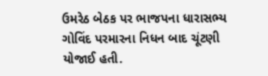ઉમરેઠ બેઠક પર ભાજપના ધારાસભ્ય ગોવિંદ પરમારના નિધન બાદ ચૂંટણી યોજાઈ હતી.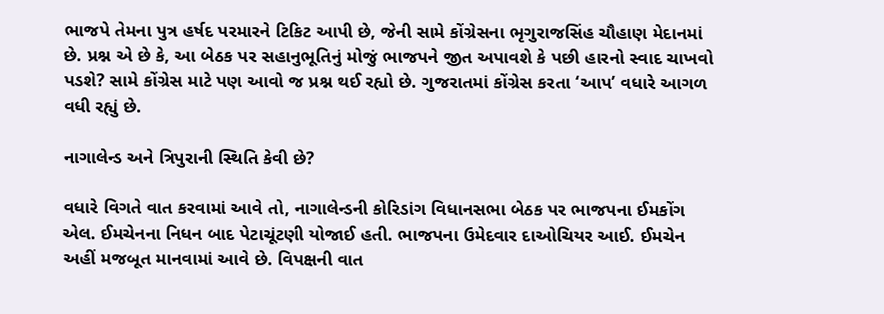ભાજપે તેમના પુત્ર હર્ષદ પરમારને ટિકિટ આપી છે, જેની સામે કોંગ્રેસના ભૃગુરાજસિંહ ચૌહાણ મેદાનમાં છે. પ્રશ્ન એ છે કે, આ બેઠક પર સહાનુભૂતિનું મોજું ભાજપને જીત અપાવશે કે પછી હારનો સ્વાદ ચાખવો પડશે? સામે કોંગ્રેસ માટે પણ આવો જ પ્રશ્ન થઈ રહ્યો છે. ગુજરાતમાં કોંગ્રેસ કરતા ‘આપ’ વધારે આગળ વધી રહ્યું છે.

નાગાલેન્ડ અને ત્રિપુરાની સ્થિતિ કેવી છે?

વધારે વિગતે વાત કરવામાં આવે તો, નાગાલેન્ડની કોરિડાંગ વિધાનસભા બેઠક પર ભાજપના ઈમકોંગ એલ. ઈમચેનના નિધન બાદ પેટાચૂંટણી યોજાઈ હતી. ભાજપના ઉમેદવાર દાઓચિયર આઈ. ઈમચેન અહીં મજબૂત માનવામાં આવે છે. વિપક્ષની વાત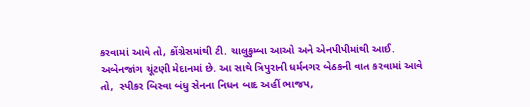કરવામાં આવે તો, કોંગ્રેસમાંથી ટી. ચાલુકુમ્બા આઓ અને એનપીપીમાંથી આઈ. અબેનજાંગ ચૂંટણી મેદાનમાં છે. આ સાથે ત્રિપુરાની ધર્મનગર બેઠકની વાત કરવામાં આવે તો,  સ્પીકર બિસ્વા બંધુ સેનના નિધન બાદ અહીં ભાજપ,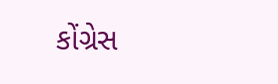કોંગ્રેસ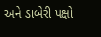અને ડાબેરી પક્ષો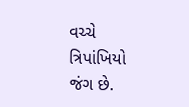વચ્ચે ત્રિપાંખિયો જંગ છે.